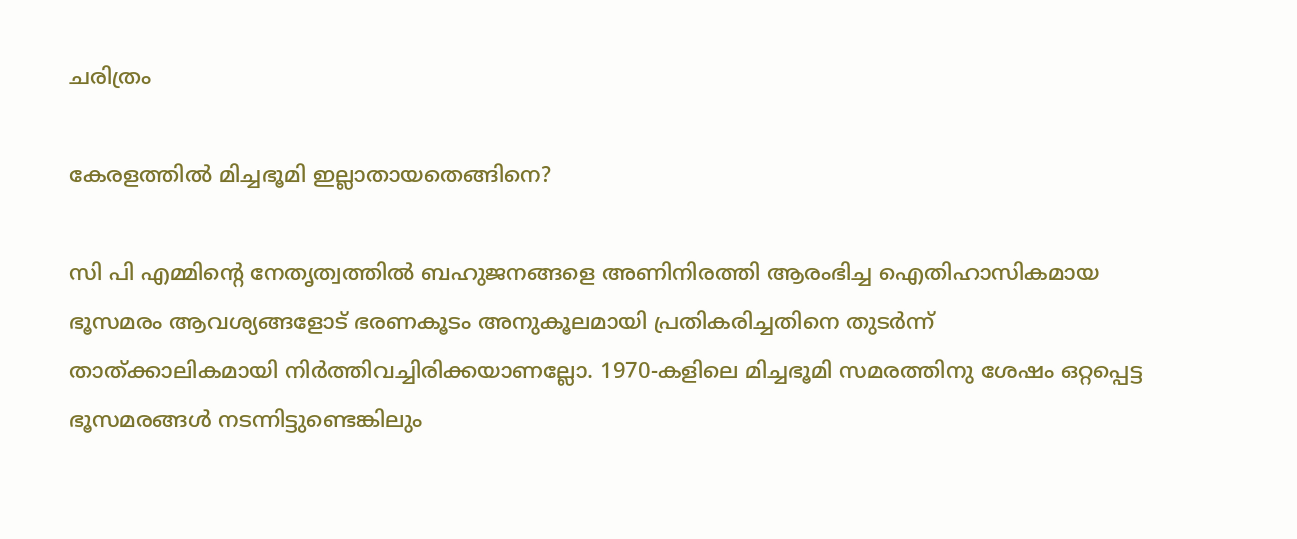ചരിത്രം

കേരളത്തില്‍ മിച്ചഭൂമി ഇല്ലാതായതെങ്ങിനെ?

സി പി എമ്മിന്റെ നേതൃത്വത്തില്‍ ബഹുജനങ്ങളെ അണിനിരത്തി ആരംഭിച്ച ഐതിഹാസികമായ ഭൂസമരം ആവശ്യങ്ങളോട് ഭരണകൂടം അനുകൂലമായി പ്രതികരിച്ചതിനെ തുടര്‍ന്ന് താത്ക്കാലികമായി നിര്‍ത്തിവച്ചിരിക്കയാണല്ലോ. 1970-കളിലെ മിച്ചഭൂമി സമരത്തിനു ശേഷം ഒറ്റപ്പെട്ട ഭൂസമരങ്ങള്‍ നടന്നിട്ടുണ്ടെങ്കിലും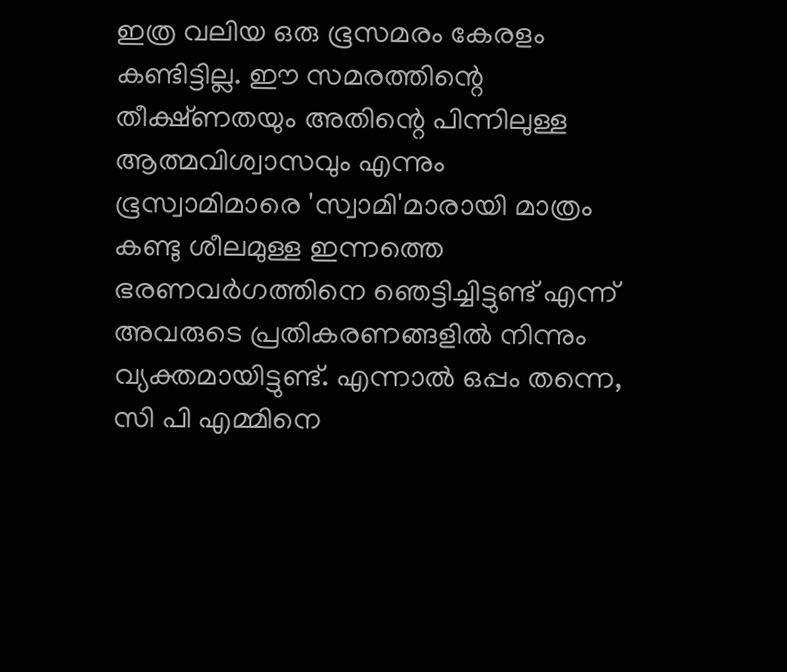ഇത്ര വലിയ ഒരു ഭൂസമരം കേരളം കണ്ടിട്ടില്ല. ഈ സമരത്തിന്റെ തീക്ഷ്ണതയും അതിന്റെ പിന്നിലുള്ള ആത്മവിശ്വാസവും എന്നും ഭൂസ്വാമിമാരെ 'സ്വാമി'മാരായി മാത്രം കണ്ടു ശീലമുള്ള ഇന്നത്തെ ഭരണവര്‍ഗത്തിനെ ഞെട്ടിച്ചിട്ടുണ്ട് എന്ന് അവരുടെ പ്രതികരണങ്ങളില്‍ നിന്നും വ്യക്തമായിട്ടുണ്ട്. എന്നാല്‍ ഒപ്പം തന്നെ, സി പി എമ്മിനെ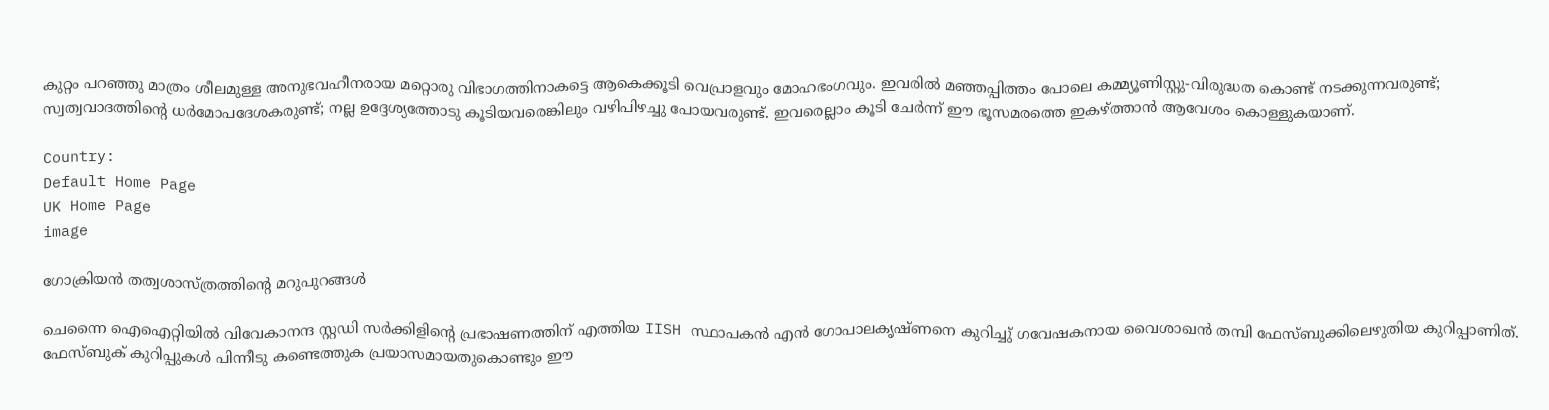കുറ്റം പറഞ്ഞു മാത്രം ശീലമുള്ള അനുഭവഹീനരായ മറ്റൊരു വിഭാഗത്തിനാകട്ടെ ആകെക്കൂടി വെപ്രാളവും മോഹഭംഗവും. ഇവരില്‍ മഞ്ഞപ്പിത്തം പോലെ കമ്മ്യൂണിസ്റ്റു-വിരുദ്ധത കൊണ്ട് നടക്കുന്നവരുണ്ട്; സ്വത്വവാദത്തിന്റെ ധര്‍മോപദേശകരുണ്ട്‌; നല്ല ഉദ്ദേശ്യത്തോടു കൂടിയവരെങ്കിലും വഴിപിഴച്ചു പോയവരുണ്ട്. ഇവരെല്ലാം കൂടി ചേര്‍ന്ന് ഈ ഭൂസമരത്തെ ഇകഴ്ത്താന്‍ ആവേശം കൊള്ളുകയാണ്.

Country:
Default Home Page
UK Home Page
image

ഗോക്രിയന്‍ തത്വശാസ്ത്രത്തിന്റെ മറുപുറങ്ങള്‍

ചെന്നൈ ഐഐറ്റിയില്‍ വിവേകാനന്ദ സ്റ്റഡി സര്‍ക്കിളിന്റെ പ്രഭാഷണത്തിന് എത്തിയ IISH സ്ഥാപകന്‍ എന്‍ ഗോപാലകൃഷ്ണനെ കുറിച്ചു് ഗവേഷകനായ വൈശാഖന്‍ തമ്പി ഫേസ്ബുക്കിലെഴുതിയ കുറിപ്പാണിത്. ഫേസ്ബുക്‍ കുറിപ്പുകള്‍ പിന്നീടു കണ്ടെത്തുക പ്രയാസമായതുകൊണ്ടും ഈ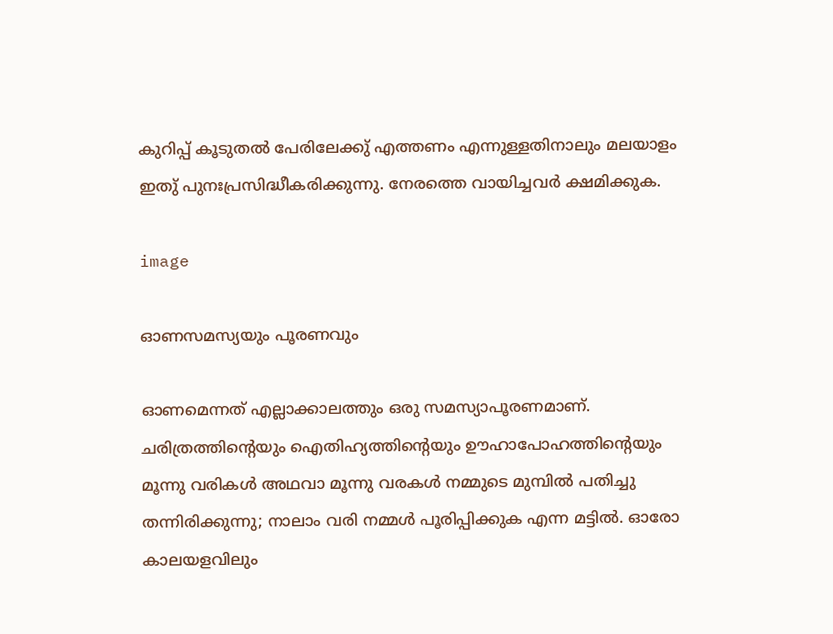കുറിപ്പ് കൂടുതല്‍ പേരിലേക്കു് എത്തണം എന്നുള്ളതിനാലും മലയാളം ഇതു് പുനഃപ്രസിദ്ധീകരിക്കുന്നു. നേരത്തെ വായിച്ചവര്‍ ക്ഷമിക്കുക.

image

ഓണസമസ്യയും പൂരണവും

ഓണമെന്നത് എല്ലാക്കാലത്തും ഒരു സമസ്യാപൂരണമാണ്. ചരിത്രത്തിന്റെയും ഐതിഹ്യത്തിന്റെയും ഊഹാപോഹത്തിന്റെയും മൂന്നു വരികള്‍ അഥവാ മൂന്നു വരകള്‍ നമ്മുടെ മുമ്പില്‍ പതിച്ചു തന്നിരിക്കുന്നു; നാലാം വരി നമ്മള്‍ പൂരിപ്പിക്കുക എന്ന മട്ടില്‍. ഓരോ കാലയളവിലും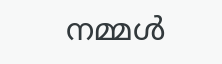നമ്മള്‍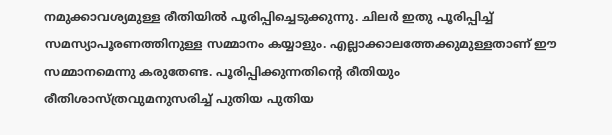നമുക്കാവശ്യമുള്ള രീതിയില്‍ പൂരിപ്പിച്ചെടുക്കുന്നു. ചിലര്‍ ഇതു പൂരിപ്പിച്ച് സമസ്യാപൂരണത്തിനുള്ള സമ്മാനം കയ്യാളും. എല്ലാക്കാലത്തേക്കുമുള്ളതാണ് ഈ സമ്മാനമെന്നു കരുതേണ്ട. പൂരിപ്പിക്കുന്നതിന്റെ രീതിയും രീതിശാസ്ത്രവുമനുസരിച്ച് പുതിയ പുതിയ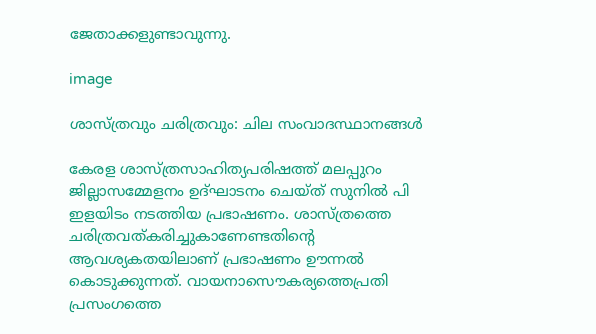ജേതാക്കളുണ്ടാവുന്നു.

image

ശാസ്ത്രവും ചരിത്രവും: ചില സംവാദസ്ഥാനങ്ങൾ

കേരള ശാസ്ത്രസാഹിത്യപരിഷത്ത് മലപ്പുറം ജില്ലാസമ്മേളനം ഉദ്ഘാടനം ചെയ്ത് സുനില്‍ പി ഇളയിടം നടത്തിയ പ്രഭാഷണം. ശാസ്ത്രത്തെ ചരിത്രവത്കരിച്ചുകാണേണ്ടതിന്റെ ആവശ്യകതയിലാണ് പ്രഭാഷണം ഊന്നല്‍ കൊടുക്കുന്നത്. വായനാസൌകര്യത്തെപ്രതി പ്രസംഗത്തെ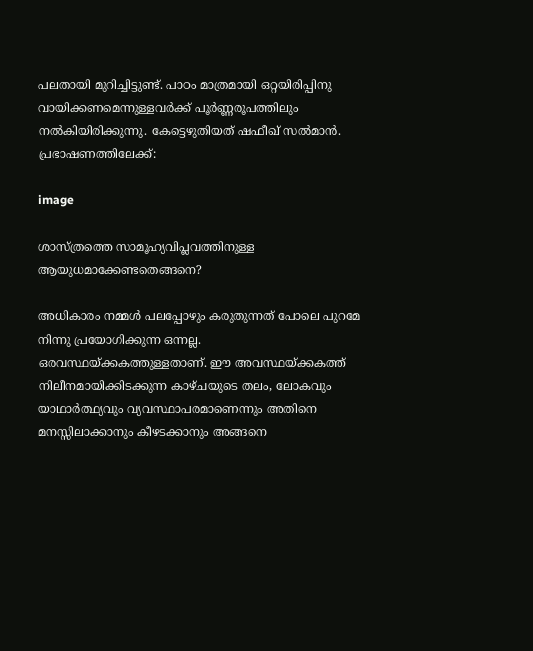പലതായി മുറിച്ചിട്ടുണ്ട്. പാഠം മാത്രമായി ഒറ്റയിരിപ്പിനു വായിക്കണമെന്നുള്ളവര്‍ക്ക് പൂര്‍ണ്ണരൂപത്തിലും നല്‍കിയിരിക്കുന്നു. കേട്ടെഴുതിയത് ഷഫീഖ് സല്‍മാന്‍. പ്രഭാഷണത്തിലേക്ക്:

image

ശാസ്ത്രത്തെ സാമൂഹ്യവിപ്ലവത്തിനുള്ള ആയുധമാക്കേണ്ടതെങ്ങനെ?

അധികാരം നമ്മൾ പലപ്പോഴും കരുതുന്നത് പോലെ പുറമേ നിന്നു പ്രയോഗിക്കുന്ന ഒന്നല്ല. ഒരവസ്ഥയ്ക്കകത്തുള്ളതാണ്. ഈ അവസ്ഥയ്ക്കകത്ത് നിലീനമായിക്കിടക്കുന്ന കാഴ്ചയുടെ തലം, ലോകവും യാഥാർത്ഥ്യവും വ്യവസ്ഥാപരമാണെന്നും അതിനെ മനസ്സിലാക്കാനും കീഴടക്കാനും അങ്ങനെ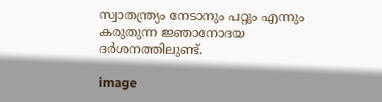സ്വാതന്ത്ര്യം നേടാനും പറ്റും എന്നും കരുതുന്ന ജ്ഞാനോദയ ദർശനത്തിലുണ്ട്.

image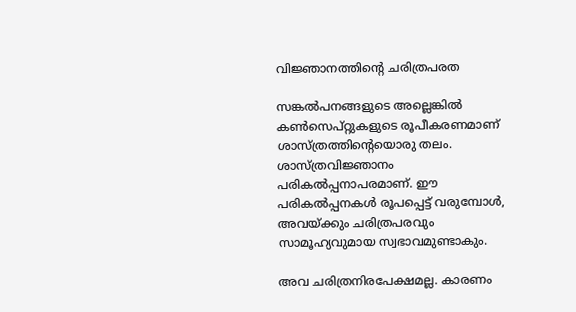വിജ്ഞാനത്തിന്റെ ചരിത്രപരത

സങ്കൽപനങ്ങളുടെ അല്ലെങ്കിൽ കൺസെപ്റ്റുകളുടെ രൂപീകരണമാണ് ശാസ്ത്രത്തിന്റെയൊരു തലം. ശാസ്ത്രവിജ്ഞാനം പരികൽപ്പനാപരമാണ്. ഈ പരികൽപ്പനകൾ രൂപപ്പെട്ട് വരുമ്പോൾ, അവയ്ക്കും ചരിത്രപരവും സാമൂഹ്യവുമായ സ്വഭാവമുണ്ടാകും.

അവ ചരിത്രനിരപേക്ഷമല്ല. കാരണം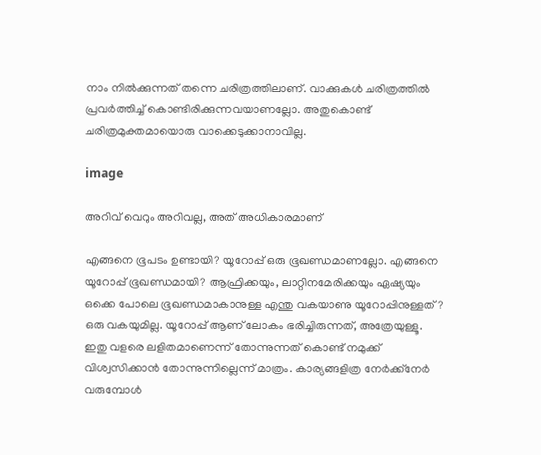നാം നിൽക്കുന്നത് തന്നെ ചരിത്രത്തിലാണ്. വാക്കുകൾ ചരിത്രത്തിൽ പ്രവർത്തിച്ച് കൊണ്ടിരിക്കുന്നവയാണല്ലോ. അതുകൊണ്ട് ചരിത്രമുക്തമായൊരു വാക്കെടുക്കാനാവില്ല.

image

അറിവ് വെറും അറിവല്ല, അത് അധികാരമാണ്

എങ്ങനെ ഭൂപടം ഉണ്ടായി? യൂറോപ്പ് ഒരു ഭൂഖണ്ഡമാണല്ലോ. എങ്ങനെ യൂറോപ്പ് ഭൂഖണ്ഡമായി? ആഫ്രിക്കയും, ലാറ്റിനമേരിക്കയും ഏഷ്യയും ഒക്കെ പോലെ ഭൂഖണ്ഡമാകാനുള്ള എന്തു വകയാണു യൂറോപ്പിനുള്ളത്? ഒരു വകയുമില്ല. യൂറോപ്പ് ആണ് ലോകം ഭരിച്ചിരുന്നത്, അത്രേയുള്ളൂ. ഇതു വളരെ ലളിതമാണെന്ന് തോന്നുന്നത് കൊണ്ട് നമുക്ക് വിശ്വസിക്കാൻ തോന്നുന്നില്ലെന്ന് മാത്രം. കാര്യങ്ങളിത്ര നേർക്ക്നേർ വരുമ്പോൾ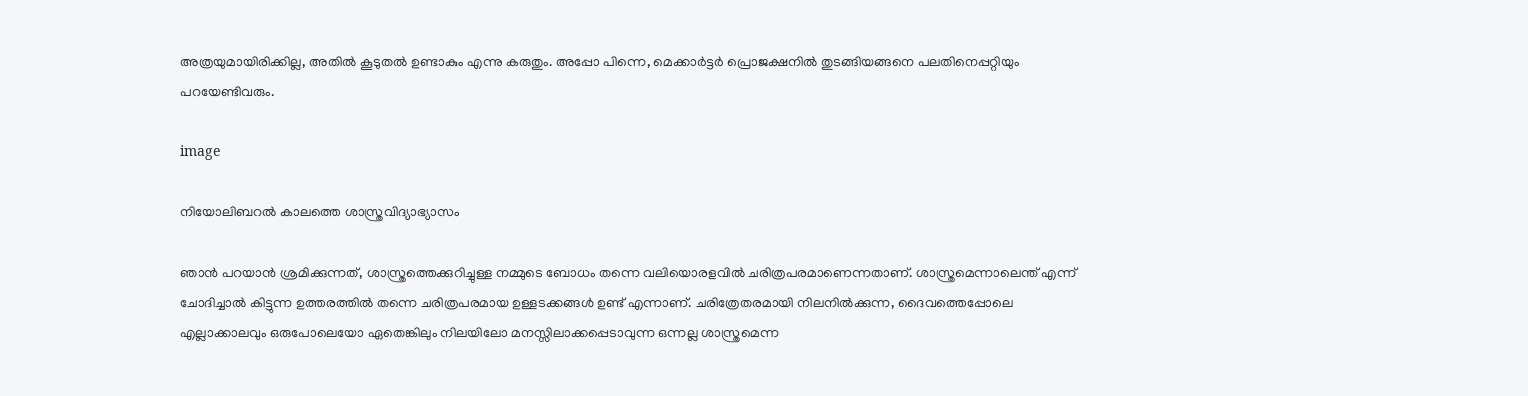അത്രയുമായിരിക്കില്ല, അതിൽ കൂടുതൽ ഉണ്ടാകും എന്നു കരുതും. അപ്പോ പിന്നെ, മെക്കാർട്ടർ പ്രൊജക്ഷനിൽ തുടങ്ങിയങ്ങനെ പലതിനെപ്പറ്റിയും പറയേണ്ടിവരും.

image

നിയോലിബറൽ കാലത്തെ ശാസ്ത്രവിദ്യാഭ്യാസം

ഞാൻ പറയാൻ ശ്രമിക്കുന്നത്, ശാസ്ത്രത്തെക്കുറിച്ചുള്ള നമ്മുടെ ബോധം തന്നെ വലിയൊരളവിൽ ചരിത്രപരമാണെന്നതാണ്. ശാസ്ത്രമെന്നാലെന്ത് എന്ന് ചോദിച്ചാൽ കിട്ടുന്ന ഉത്തരത്തിൽ തന്നെ ചരിത്രപരമായ ഉള്ളടക്കങ്ങൾ ഉണ്ട് എന്നാണ്. ചരിത്രേതരമായി നിലനിൽക്കുന്ന, ദൈവത്തെപ്പോലെ എല്ലാക്കാലവും ഒരുപോലെയോ ഏതെങ്കിലും നിലയിലോ മനസ്സിലാക്കപ്പെടാവുന്ന ഒന്നല്ല ശാസ്ത്രമെന്ന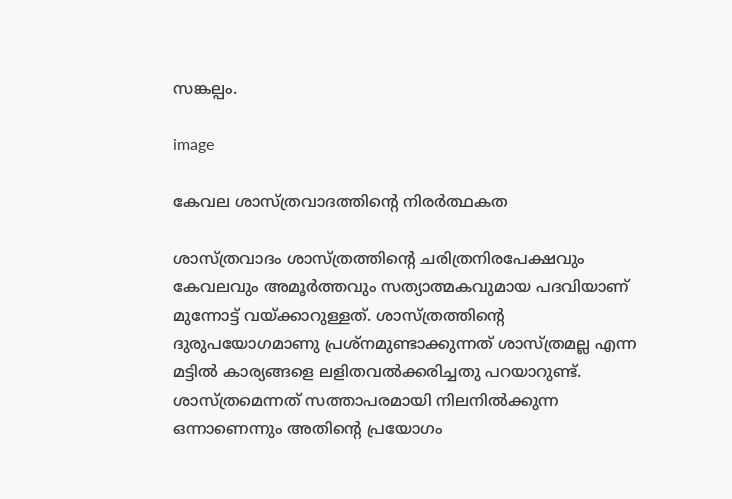സങ്കല്പം.

image

കേവല ശാസ്ത്രവാദത്തിന്റെ നിരർത്ഥകത

ശാസ്ത്രവാദം ശാസ്ത്രത്തിന്റെ ചരിത്രനിരപേക്ഷവും കേവലവും അമൂർത്തവും സത്യാത്മകവുമായ പദവിയാണ് മുന്നോട്ട് വയ്ക്കാറുള്ളത്. ശാസ്ത്രത്തിന്റെ ദുരുപയോഗമാണു പ്രശ്നമുണ്ടാക്കുന്നത് ശാസ്ത്രമല്ല എന്ന മട്ടിൽ കാര്യങ്ങളെ ലളിതവൽക്കരിച്ചതു പറയാറുണ്ട്. ശാസ്ത്രമെന്നത് സത്താപരമായി നിലനിൽക്കുന്ന ഒന്നാണെന്നും അതിന്റെ പ്രയോഗം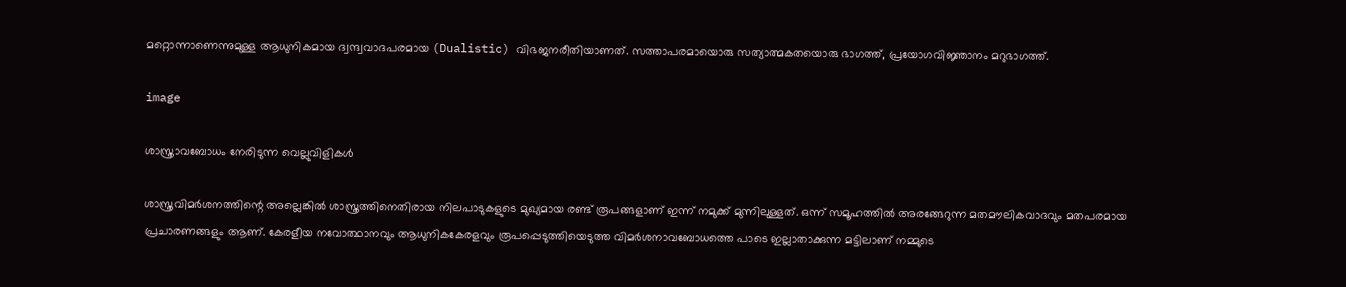മറ്റൊന്നാണെന്നുമുള്ള ആധുനികമായ ദ്വന്ദ്വവാദപരമായ (Dualistic) വിഭജനരീതിയാണത്. സത്താപരമായൊരു സത്യാത്മകതയൊരു ഭാഗത്ത്, പ്രയോഗവിജ്ഞാനം മറുഭാഗത്ത്.

image

ശാസ്ത്രാവബോധം നേരിടുന്ന വെല്ലുവിളികൾ

ശാസ്ത്രവിമർശനത്തിന്റെ അല്ലെങ്കിൽ ശാസ്ത്രത്തിനെതിരായ നിലപാടുകളുടെ മുഖ്യമായ രണ്ട് രൂപങ്ങളാണ് ഇന്ന് നമുക്ക് മുന്നിലുള്ളത്. ഒന്ന് സമൂഹത്തിൽ അരങ്ങേറുന്ന മതമൗലികവാദവും മതപരമായ പ്രചാരണങ്ങളും ആണ്. കേരളീയ നവോത്ഥാനവും ആധുനികകേരളവും രൂപപ്പെടുത്തിയെടുത്ത വിമർശനാവബോധത്തെ പാടെ ഇല്ലാതാക്കുന്ന മട്ടിലാണ് നമ്മുടെ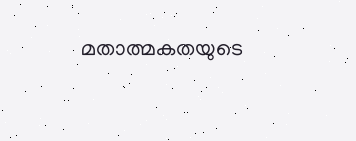മതാത്മകതയുടെ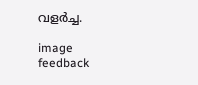വളർച്ച.

image
feedback